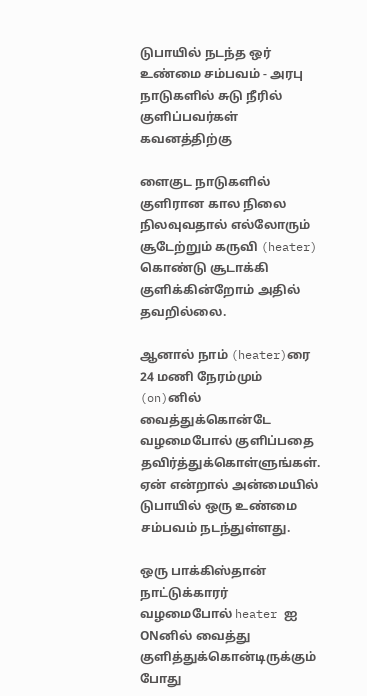டுபாயில் நடந்த ஒர் உண்மை சம்பவம் - அரபு நாடுகளில் சுடு நீரில் குளிப்பவர்கள் கவனத்திற்கு

ளைகுட நாடுகளில் குளிரான கால நிலை நிலவுவதால் எல்லோரும் சூடேற்றும் கருவி (heater) கொண்டு சூடாக்கி குளிக்கின்றோம் அதில் தவறில்லை.

ஆனால் நாம் (heater)ரை 24 மணி நேரம்மும் (on)னில் வைத்துக்கொன்டே வழமைபோல் குளிப்பதை தவிர்த்துக்கொள்ளுங்கள். ஏன் என்றால் அன்மையில் டுபாயில் ஒரு உண்மை சம்பவம் நடந்துள்ளது.

ஒரு பாக்கிஸ்தான் நாட்டுக்காரர் வழமைபோல் heater ஐ ONனில் வைத்து குளித்துக்கொன்டிருக்கும் போது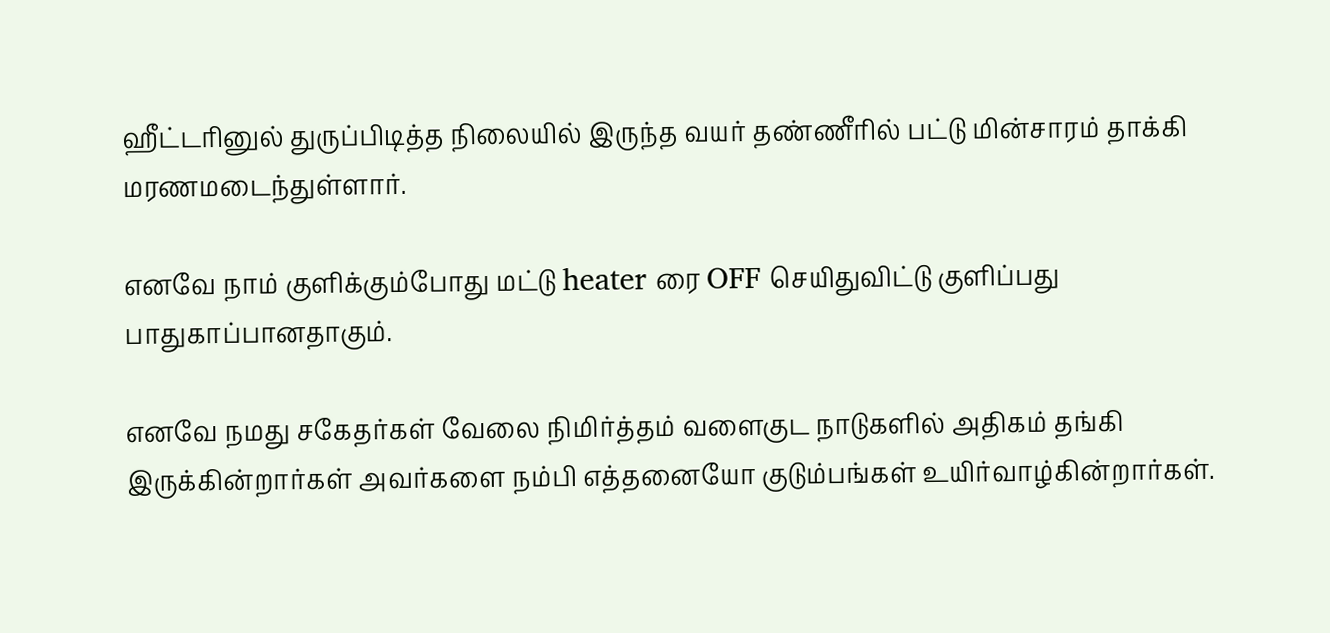ஹீட்டரினுல் துருப்பிடித்த நிலையில் இருந்த வயர் தண்ணீரில் பட்டு மின்சாரம் தாக்கி மரணமடைந்துள்ளார்.

எனவே நாம் குளிக்கும்போது மட்டு heater ரை OFF செயிதுவிட்டு குளிப்பது பாதுகாப்பானதாகும்.

எனவே நமது சகேதர்கள் வேலை நிமிர்த்தம் வளைகுட நாடுகளில் அதிகம் தங்கி இருக்கின்றார்கள் அவர்களை நம்பி எத்தனையோ குடும்பங்கள் உயிர்வாழ்கின்றார்கள்.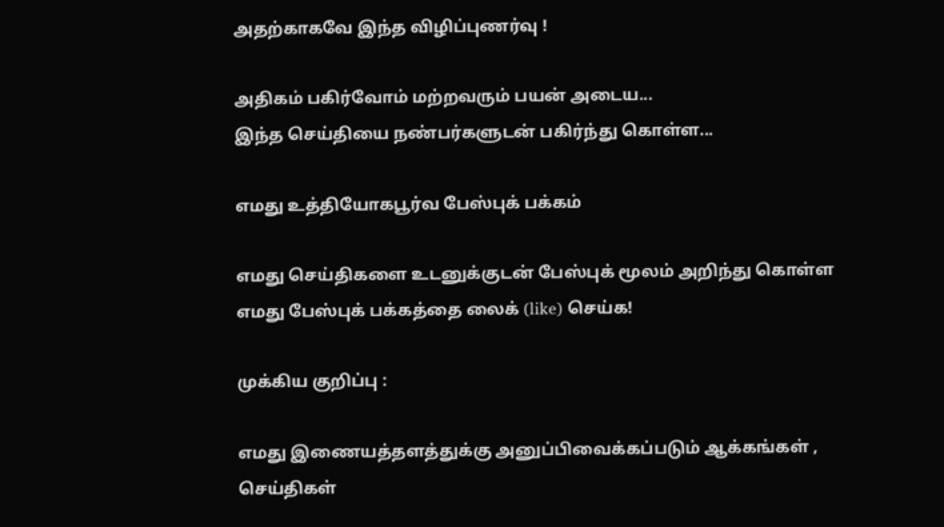அதற்காகவே இந்த விழிப்புணர்வு !

அதிகம் பகிர்வோம் மற்றவரும் பயன் அடைய...
இந்த செய்தியை நண்பர்களுடன் பகிர்ந்து கொள்ள...

எமது உத்தியோகபூர்வ பேஸ்புக் பக்கம்

எமது செய்திகளை உடனுக்குடன் பேஸ்புக் மூலம் அறிந்து கொள்ள எமது பேஸ்புக் பக்கத்தை லைக் (like) செய்க!

முக்கிய குறிப்பு :

எமது இணையத்தளத்துக்கு அனுப்பிவைக்கப்படும் ஆக்கங்கள் , செய்திகள்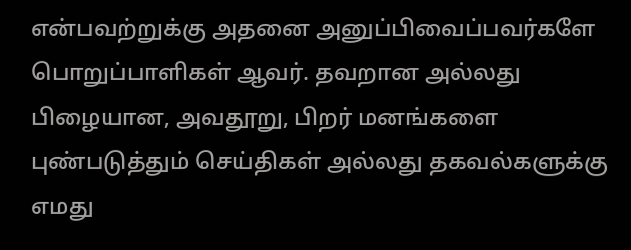என்பவற்றுக்கு அதனை அனுப்பிவைப்பவர்களே பொறுப்பாளிகள் ஆவர். தவறான அல்லது பிழையான, அவதூறு, பிறர் மனங்களை புண்படுத்தும் செய்திகள் அல்லது தகவல்களுக்கு எமது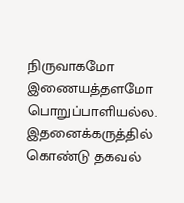நிருவாகமோ இணையத்தளமோ பொறுப்பாளியல்ல. இதனைக்கருத்தில் கொண்டு தகவல்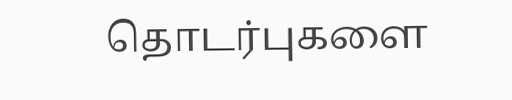தொடர்புகளை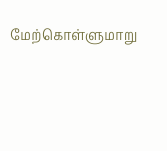மேற்கொள்ளுமாறு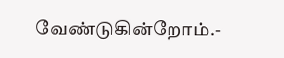வேண்டுகின்றோம்.-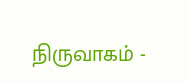நிருவாகம் -